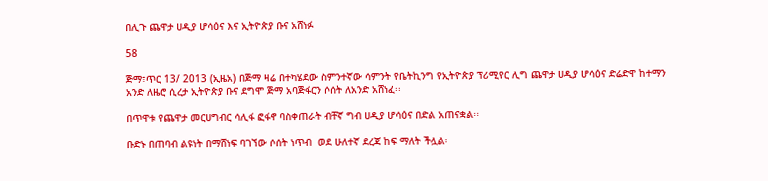በሊጉ ጨዋታ ሀዲያ ሆሳዕና እና ኢትዮጵያ ቡና አሸነፉ

58

ጅማ፣ጥር 13/ 2013 (ኢዜአ) በጅማ ዛሬ በተካሄደው ስምንተኛው ሳምንት የቤትኪንግ የኢትዮጵያ ፕሪሚየር ሊግ ጨዋታ ሀዲያ ሆሳዕና ድሬድዋ ከተማን አንድ ለዜሮ ሲረታ ኢትዮጵያ ቡና ደግሞ ጅማ አባጅፋርን ሶሰት ለአንድ አሸነፈ፡፡

በጥዋቱ የጨዋታ መርሀግብር ሳሊፋ ፎፋኖ ባስቀጠራት ብቸኛ ግብ ሀዲያ ሆሳዕና በድል አጠናቋል፡፡

ቡድኑ በጠባብ ልዩነት በማሸነፍ ባገኘው ሶሰት ነጥብ  ወደ ሁለተኛ ደረጃ ከፍ ማለት ችሏል፡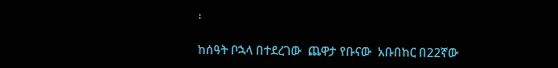፡

ከሰዓት ቦኋላ በተደረገው  ጨዋታ የቡናው  አቡበከር በ22ኛው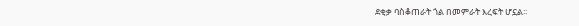ደቂቃ ባስቆጠራት ጎል በመምራት እረፍት ሆኗል፡፡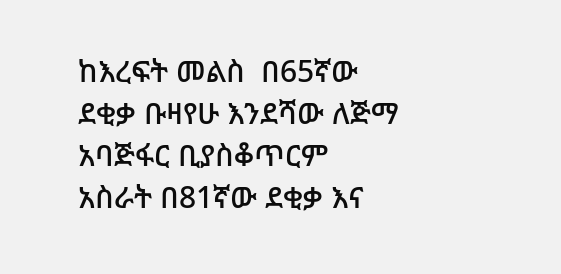ከእረፍት መልስ  በ65ኛው ደቂቃ ቡዛየሁ እንደሻው ለጅማ አባጅፋር ቢያስቆጥርም አስራት በ81ኛው ደቂቃ እና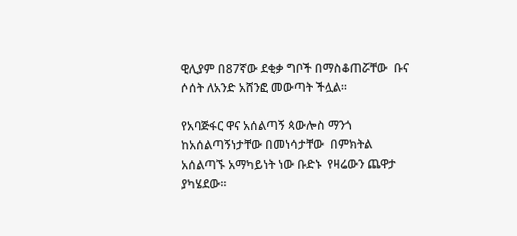ዊሊያም በ87ኛው ደቂቃ ግቦች በማስቆጠሯቸው  ቡና ሶሰት ለአንድ አሸንፎ መውጣት ችሏል፡፡

የአባጅፋር ዋና አሰልጣኝ ጳውሎስ ማንጎ ከአሰልጣኝነታቸው በመነሳታቸው  በምክትል አሰልጣኙ አማካይነት ነው ቡድኑ  የዛሬውን ጨዋታ ያካሄደው፡፡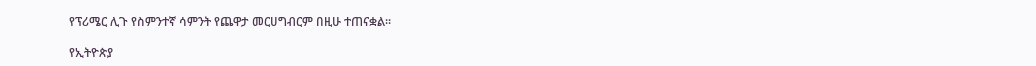የፕሪሜር ሊጉ የስምንተኛ ሳምንት የጨዋታ መርሀግብርም በዚሁ ተጠናቋል፡፡

የኢትዮጵያ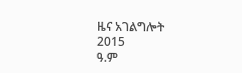ዜና አገልግሎት
2015
ዓ.ም